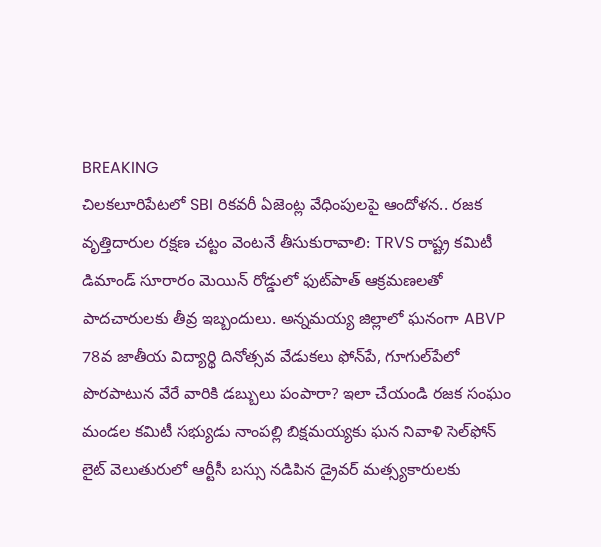BREAKING
చిలకలూరిపేటలో SBI రికవరీ ఏజెంట్ల వేధింపులపై ఆందోళన.. రజక వృత్తిదారుల రక్షణ చట్టం వెంటనే తీసుకురావాలి: TRVS రాష్ట్ర కమిటీ డిమాండ్ సూరారం మెయిన్ రోడ్డులో ఫుట్‌పాత్ ఆక్రమణలతో పాదచారులకు తీవ్ర ఇబ్బందులు. అన్నమయ్య జిల్లాలో ఘనంగా ABVP 78వ జాతీయ విద్యార్థి దినోత్సవ వేడుకలు ఫోన్‌పే, గూగుల్‌పేలో పొరపాటున వేరే వారికి డబ్బులు పంపారా? ఇలా చేయండి రజక సంఘం మండల కమిటీ సభ్యుడు నాంపల్లి బిక్షమయ్యకు ఘన నివాళి సెల్‌ఫోన్ లైట్ వెలుతురులో ఆర్టీసీ బస్సు నడిపిన డ్రైవర్ మత్స్యకారులకు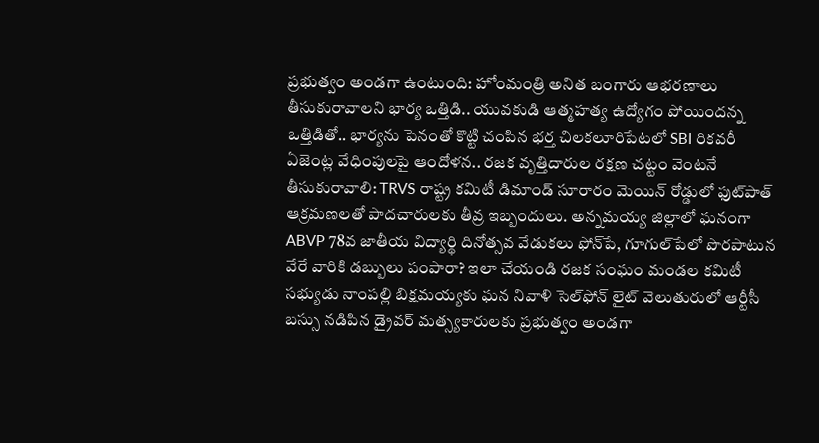ప్రభుత్వం అండగా ఉంటుంది: హోంమంత్రి అనిత బంగారు ఆభరణాలు తీసుకురావాలని భార్య ఒత్తిడి.. యువకుడి ఆత్మహత్య ఉద్యోగం పోయిందన్న ఒత్తిడితో.. భార్యను పెనంతో కొట్టి చంపిన భర్త చిలకలూరిపేటలో SBI రికవరీ ఏజెంట్ల వేధింపులపై ఆందోళన.. రజక వృత్తిదారుల రక్షణ చట్టం వెంటనే తీసుకురావాలి: TRVS రాష్ట్ర కమిటీ డిమాండ్ సూరారం మెయిన్ రోడ్డులో ఫుట్‌పాత్ ఆక్రమణలతో పాదచారులకు తీవ్ర ఇబ్బందులు. అన్నమయ్య జిల్లాలో ఘనంగా ABVP 78వ జాతీయ విద్యార్థి దినోత్సవ వేడుకలు ఫోన్‌పే, గూగుల్‌పేలో పొరపాటున వేరే వారికి డబ్బులు పంపారా? ఇలా చేయండి రజక సంఘం మండల కమిటీ సభ్యుడు నాంపల్లి బిక్షమయ్యకు ఘన నివాళి సెల్‌ఫోన్ లైట్ వెలుతురులో ఆర్టీసీ బస్సు నడిపిన డ్రైవర్ మత్స్యకారులకు ప్రభుత్వం అండగా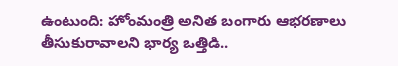ఉంటుంది: హోంమంత్రి అనిత బంగారు ఆభరణాలు తీసుకురావాలని భార్య ఒత్తిడి..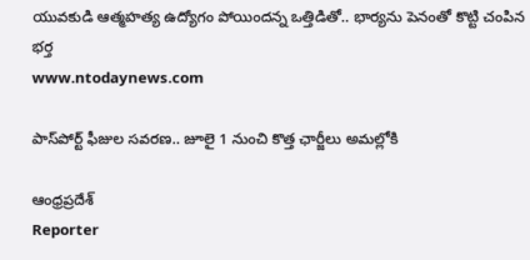యువకుడి ఆత్మహత్య ఉద్యోగం పోయిందన్న ఒత్తిడితో.. భార్యను పెనంతో కొట్టి చంపిన భర్త
www.ntodaynews.com

పాస్‌పోర్ట్ ఫీజుల సవరణ.. జూలై 1 నుంచి కొత్త ఛార్జీలు అమల్లోకి

ఆంధ్రప్రదేశ్
Reporter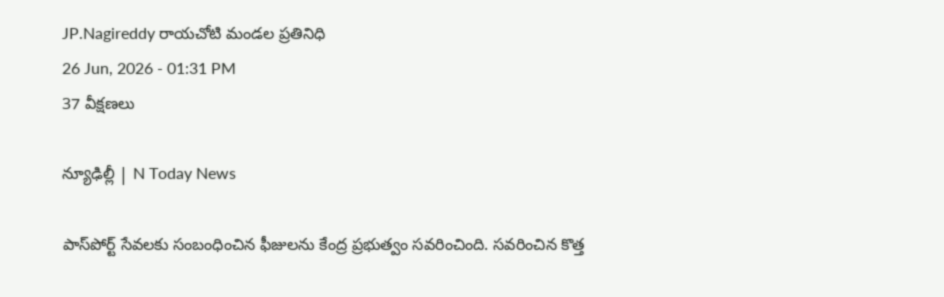JP.Nagireddy రాయచోటి మండల ప్రతినిధి
26 Jun, 2026 - 01:31 PM
37 వీక్షణలు

న్యూఢిల్లీ | N Today News

పాస్‌పోర్ట్ సేవలకు సంబంధించిన ఫీజులను కేంద్ర ప్రభుత్వం సవరించింది. సవరించిన కొత్త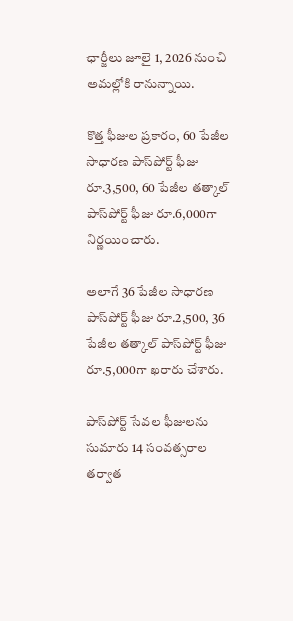ఛార్జీలు జూలై 1, 2026 నుంచి అమల్లోకి రానున్నాయి.

కొత్త ఫీజుల ప్రకారం, 60 పేజీల సాధారణ పాస్‌పోర్ట్ ఫీజు రూ.3,500, 60 పేజీల తత్కాల్ పాస్‌పోర్ట్ ఫీజు రూ.6,000గా నిర్ణయించారు.

అలాగే 36 పేజీల సాధారణ పాస్‌పోర్ట్ ఫీజు రూ.2,500, 36 పేజీల తత్కాల్ పాస్‌పోర్ట్ ఫీజు రూ.5,000గా ఖరారు చేశారు.

పాస్‌పోర్ట్ సేవల ఫీజులను సుమారు 14 సంవత్సరాల తర్వాత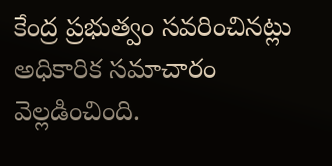కేంద్ర ప్రభుత్వం సవరించినట్లు అధికారిక సమాచారం వెల్లడించింది.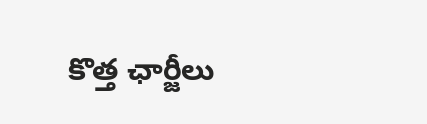కొత్త ఛార్జీలు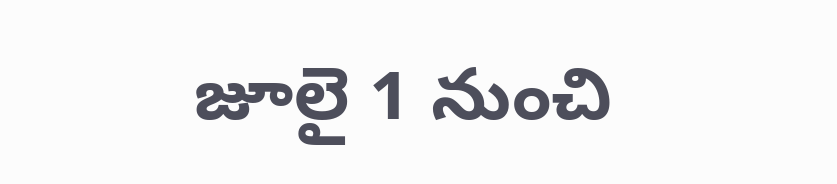జూలై 1 నుంచి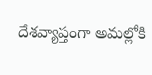దేశవ్యాప్తంగా అమల్లోకి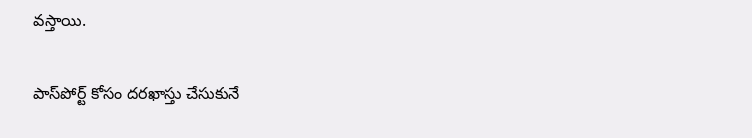వస్తాయి.

పాస్‌పోర్ట్ కోసం దరఖాస్తు చేసుకునే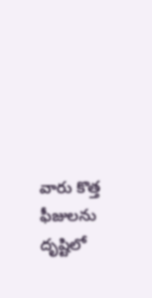వారు కొత్త ఫీజులను దృష్టిలో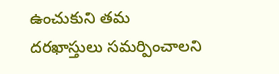ఉంచుకుని తమ దరఖాస్తులు సమర్పించాలని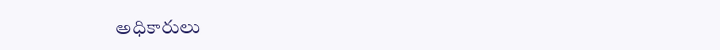అధికారులు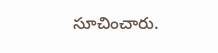సూచించారు.